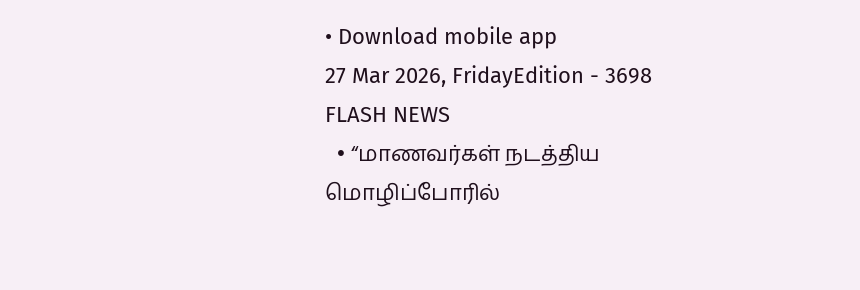• Download mobile app
27 Mar 2026, FridayEdition - 3698
FLASH NEWS
  • “மாணவர்கள் நடத்திய மொழிப்போரில்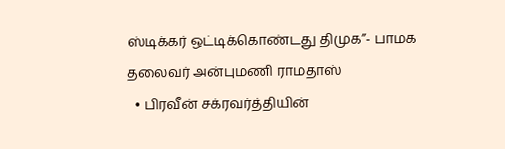ஸ்டிக்கர் ஒட்டிக்கொண்டது திமுக”- பாமக தலைவர் அன்புமணி ராமதாஸ்
  • பிரவீன் சக்ரவர்த்தியின்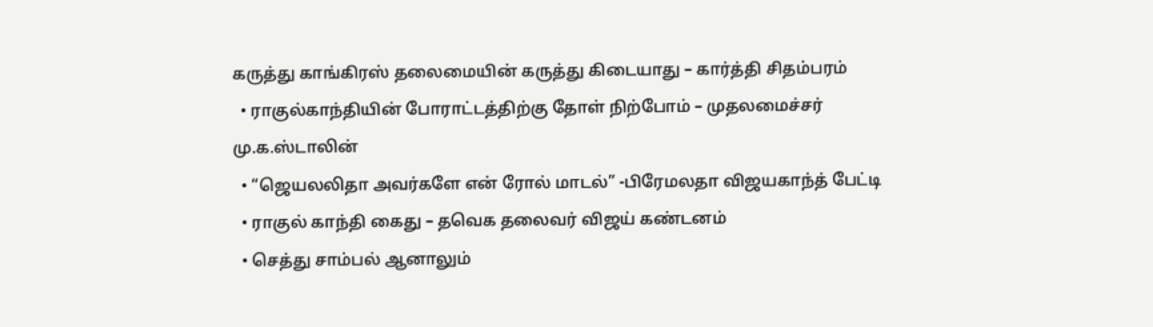கருத்து காங்கிரஸ் தலைமையின் கருத்து கிடையாது – கார்த்தி சிதம்பரம்
  • ராகுல்காந்தியின் போராட்டத்திற்கு தோள் நிற்போம் – முதலமைச்சர் மு.க.ஸ்டாலின்
  • “ஜெயலலிதா அவர்களே என் ரோல் மாடல்” -பிரேமலதா விஜயகாந்த் பேட்டி
  • ராகுல் காந்தி கைது – தவெக தலைவர் விஜய் கண்டனம்
  • செத்து சாம்பல் ஆனாலும்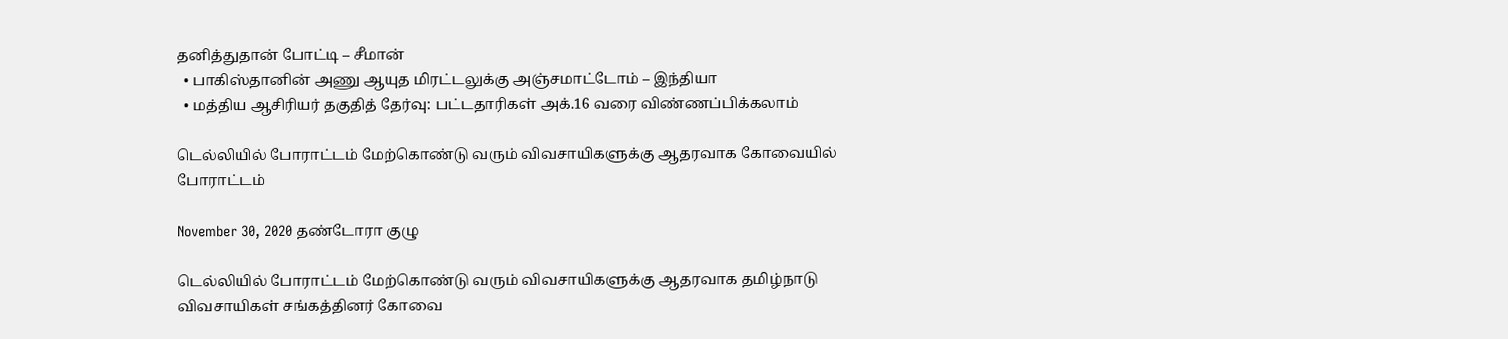தனித்துதான் போட்டி – சீமான்
  • பாகிஸ்தானின் அணு ஆயுத மிரட்டலுக்கு அஞ்சமாட்டோம் – இந்தியா
  • மத்திய ஆசிரியர் தகுதித் தேர்வு: பட்டதாரிகள் அக்.16 வரை விண்ணப்பிக்கலாம்

டெல்லியில் போராட்டம் மேற்கொண்டு வரும் விவசாயிகளுக்கு ஆதரவாக கோவையில் போராட்டம்

November 30, 2020 தண்டோரா குழு

டெல்லியில் போராட்டம் மேற்கொண்டு வரும் விவசாயிகளுக்கு ஆதரவாக தமிழ்நாடு விவசாயிகள் சங்கத்தினர் கோவை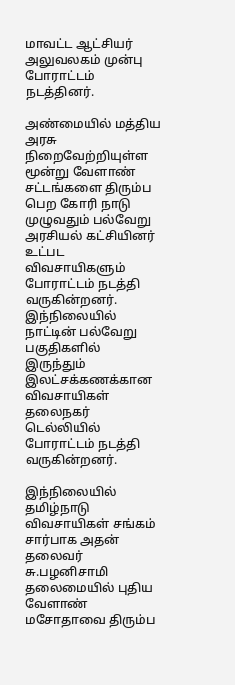மாவட்ட ஆட்சியர் அலுவலகம் முன்பு போராட்டம் நடத்தினர்.

அண்மையில் மத்திய அரசு நிறைவேற்றியுள்ள மூன்று வேளாண் சட்டங்களை திரும்ப பெற கோரி நாடு முழுவதும் பல்வேறு அரசியல் கட்சியினர் உட்பட விவசாயிகளும் போராட்டம் நடத்தி வருகின்றனர். இந்நிலையில் நாட்டின் பல்வேறு பகுதிகளில் இருந்தும் இலட்சக்கணக்கான விவசாயிகள் தலைநகர் டெல்லியில் போராட்டம் நடத்தி வருகின்றனர்.

இந்நிலையில் தமிழ்நாடு விவசாயிகள் சங்கம் சார்பாக அதன் தலைவர் சு.பழனிசாமி தலைமையில் புதிய வேளாண் மசோதாவை திரும்ப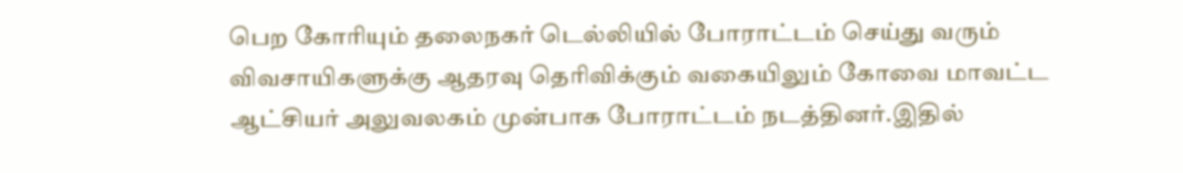பெற கோரியும் தலைநகர் டெல்லியில் போராட்டம் செய்து வரும் விவசாயிகளுக்கு ஆதரவு தெரிவிக்கும் வகையிலும் கோவை மாவட்ட ஆட்சியர் அலுவலகம் முன்பாக போராட்டம் நடத்தினர்.இதில்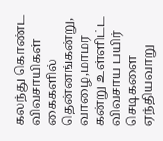கலந்து கொண்ட விவசாயிகள் கைகளில் தென்னங்கன்று, வாழை,மாமர கன்று உள்ளிட்ட விவசாய பயிர் செடிகளை ஏந்தியவாறு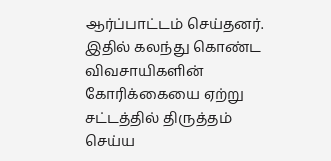ஆர்ப்பாட்டம் செய்தனர். இதில் கலந்து கொண்ட விவசாயிகளின் கோரிக்கையை ஏற்று சட்டத்தில் திருத்தம் செய்ய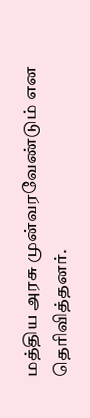மத்திய அரசு முன்வரவேண்டும் என தெரிவித்தனர்.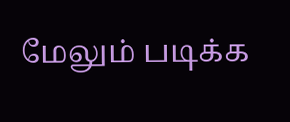மேலும் படிக்க